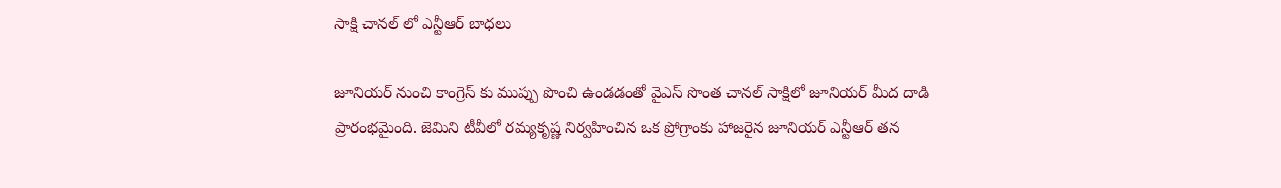సాక్షి చానల్ లో ఎన్టీఆర్ బాధలు

జూనియర్ నుంచి కాంగ్రెస్ కు ముప్పు పొంచి ఉండడంతో వైఎస్ సొంత చానల్ సాక్షిలో జూనియర్ మీద దాడి ప్రారంభమైంది. జెమిని టీవీలో రమ్యకృష్ణ నిర్వహించిన ఒక ప్రోగ్రాంకు హాజరైన జూనియర్ ఎన్టీఆర్ తన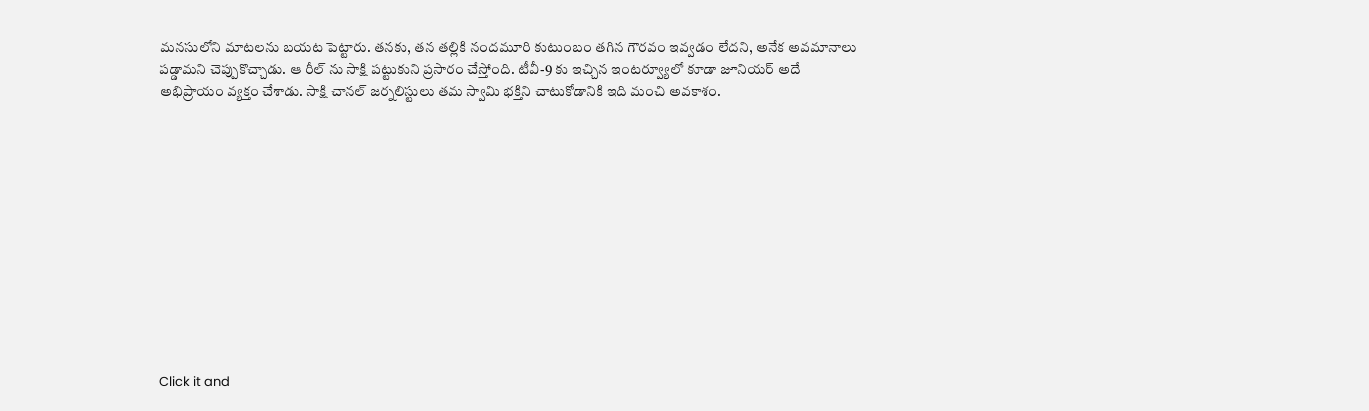మనసులోని మాటలను బయట పెట్టారు. తనకు, తన తల్లికి నందమూరి కుటుంబం తగిన గౌరవం ఇవ్వడం లేదని, అనేక అవమానాలు పడ్డామని చెప్పుకొచ్చాడు. ఆ రీల్ ను సాక్షి పట్టుకుని ప్రసారం చేస్తోంది. టీవీ-9 కు ఇచ్చిన ఇంటర్వ్యూలో కూడా జూనియర్ అదే అభిప్రాయం వ్యక్తం చేశాడు. సాక్షి చానల్ జర్నలిస్టులు తమ స్వామి భక్తిని చాటుకోడానికి ఇది మంచి అవకాశం.












Click it and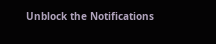Unblock the Notifications